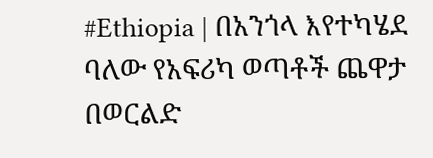#Ethiopia | በአንጎላ እየተካሄደ ባለው የአፍሪካ ወጣቶች ጨዋታ በወርልድ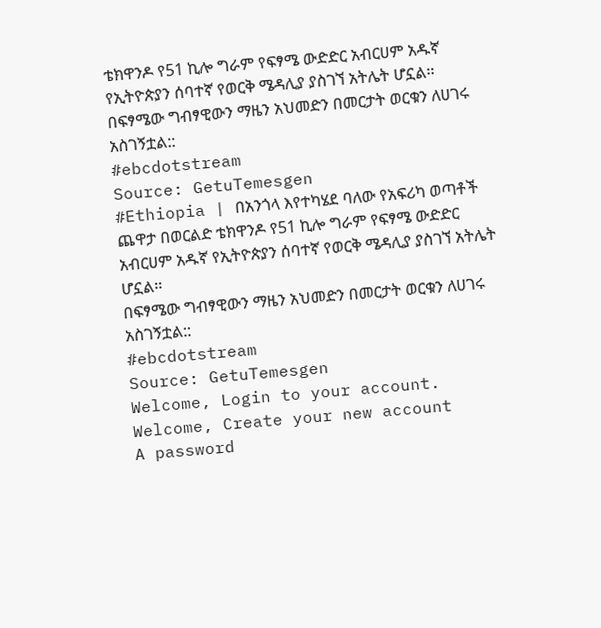ቴክዋንዶ የ51 ኪሎ ግራም የፍፃሜ ውድድር አብርሀም አዱኛ የኢትዮጵያን ሰባተኛ የወርቅ ሜዳሊያ ያስገኘ አትሌት ሆኗል፡፡
በፍፃሜው ግብፃዊውን ማዜን አህመድን በመርታት ወርቁን ለሀገሩ አስገኝቷል::
#ebcdotstream
Source: GetuTemesgen
#Ethiopia | በአንጎላ እየተካሄደ ባለው የአፍሪካ ወጣቶች ጨዋታ በወርልድ ቴክዋንዶ የ51 ኪሎ ግራም የፍፃሜ ውድድር አብርሀም አዱኛ የኢትዮጵያን ሰባተኛ የወርቅ ሜዳሊያ ያስገኘ አትሌት ሆኗል፡፡
በፍፃሜው ግብፃዊውን ማዜን አህመድን በመርታት ወርቁን ለሀገሩ አስገኝቷል::
#ebcdotstream
Source: GetuTemesgen
Welcome, Login to your account.
Welcome, Create your new account
A password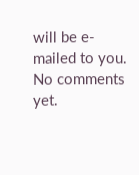will be e-mailed to you.
No comments yet.